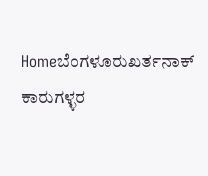Homeಬೆಂಗಳೂರುಖರ್ತನಾಕ್‌ ಕಾರುಗಳ್ಳರ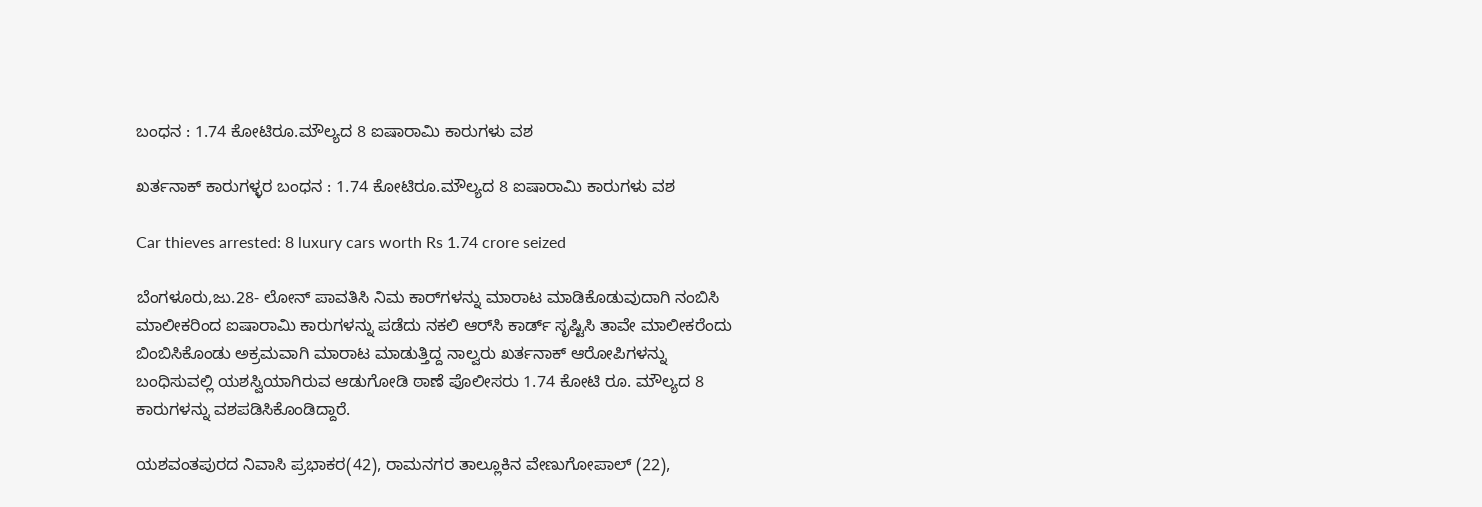ಬಂಧನ : 1.74 ಕೋಟಿರೂ.ಮೌಲ್ಯದ 8 ಐಷಾರಾಮಿ ಕಾರುಗಳು ವಶ

ಖರ್ತನಾಕ್‌ ಕಾರುಗಳ್ಳರ ಬಂಧನ : 1.74 ಕೋಟಿರೂ.ಮೌಲ್ಯದ 8 ಐಷಾರಾಮಿ ಕಾರುಗಳು ವಶ

Car thieves arrested: 8 luxury cars worth Rs 1.74 crore seized

ಬೆಂಗಳೂರು,ಜು.28- ಲೋನ್‌ ಪಾವತಿಸಿ ನಿಮ ಕಾರ್‌ಗಳನ್ನು ಮಾರಾಟ ಮಾಡಿಕೊಡುವುದಾಗಿ ನಂಬಿಸಿ ಮಾಲೀಕರಿಂದ ಐಷಾರಾಮಿ ಕಾರುಗಳನ್ನು ಪಡೆದು ನಕಲಿ ಆರ್‌ಸಿ ಕಾರ್ಡ್‌ ಸೃಷ್ಟಿಸಿ ತಾವೇ ಮಾಲೀಕರೆಂದು ಬಿಂಬಿಸಿಕೊಂಡು ಅಕ್ರಮವಾಗಿ ಮಾರಾಟ ಮಾಡುತ್ತಿದ್ದ ನಾಲ್ವರು ಖರ್ತನಾಕ್‌ ಆರೋಪಿಗಳನ್ನು ಬಂಧಿಸುವಲ್ಲಿ ಯಶಸ್ವಿಯಾಗಿರುವ ಆಡುಗೋಡಿ ಠಾಣೆ ಪೊಲೀಸರು 1.74 ಕೋಟಿ ರೂ. ಮೌಲ್ಯದ 8 ಕಾರುಗಳನ್ನು ವಶಪಡಿಸಿಕೊಂಡಿದ್ದಾರೆ.

ಯಶವಂತಪುರದ ನಿವಾಸಿ ಪ್ರಭಾಕರ(42), ರಾಮನಗರ ತಾಲ್ಲೂಕಿನ ವೇಣುಗೋಪಾಲ್‌ (22),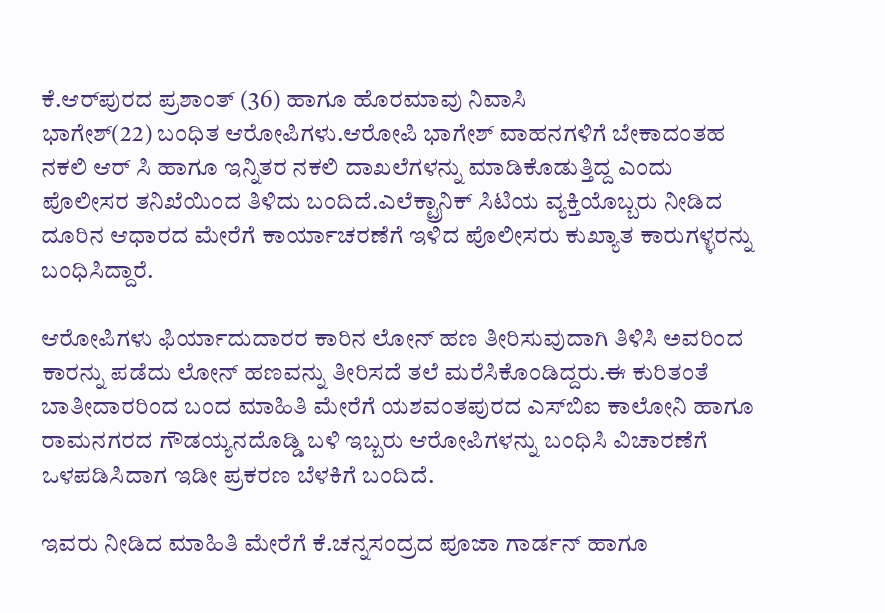ಕೆ.ಆರ್‌ಪುರದ ಪ್ರಶಾಂತ್‌ (36) ಹಾಗೂ ಹೊರಮಾವು ನಿವಾಸಿ
ಭಾಗೇಶ್‌(22) ಬಂಧಿತ ಆರೋಪಿಗಳು.ಆರೋಪಿ ಭಾಗೇಶ್‌ ವಾಹನಗಳಿಗೆ ಬೇಕಾದಂತಹ ನಕಲಿ ಆರ್‌ ಸಿ ಹಾಗೂ ಇನ್ನಿತರ ನಕಲಿ ದಾಖಲೆಗಳನ್ನು ಮಾಡಿಕೊಡುತ್ತಿದ್ದ ಎಂದು ಪೊಲೀಸರ ತನಿಖೆಯಿಂದ ತಿಳಿದು ಬಂದಿದೆ.ಎಲೆಕ್ಟ್ರಾನಿಕ್‌ ಸಿಟಿಯ ವ್ಯಕ್ತಿಯೊಬ್ಬರು ನೀಡಿದ ದೂರಿನ ಆಧಾರದ ಮೇರೆಗೆ ಕಾರ್ಯಾಚರಣೆಗೆ ಇಳಿದ ಪೊಲೀಸರು ಕುಖ್ಯಾತ ಕಾರುಗಳ್ಳರನ್ನು ಬಂಧಿಸಿದ್ದಾರೆ.

ಆರೋಪಿಗಳು ಫಿರ್ಯಾದುದಾರರ ಕಾರಿನ ಲೋನ್‌ ಹಣ ತೀರಿಸುವುದಾಗಿ ತಿಳಿಸಿ ಅವರಿಂದ ಕಾರನ್ನು ಪಡೆದು ಲೋನ್‌ ಹಣವನ್ನು ತೀರಿಸದೆ ತಲೆ ಮರೆಸಿಕೊಂಡಿದ್ದರು.ಈ ಕುರಿತಂತೆ ಬಾತೀದಾರರಿಂದ ಬಂದ ಮಾಹಿತಿ ಮೇರೆಗೆ ಯಶವಂತಪುರದ ಎಸ್‌‍ಬಿಐ ಕಾಲೋನಿ ಹಾಗೂ ರಾಮನಗರದ ಗೌಡಯ್ಯನದೊಡ್ಡಿ ಬಳಿ ಇಬ್ಬರು ಆರೋಪಿಗಳನ್ನು ಬಂಧಿಸಿ ವಿಚಾರಣೆಗೆ ಒಳಪಡಿಸಿದಾಗ ಇಡೀ ಪ್ರಕರಣ ಬೆಳಕಿಗೆ ಬಂದಿದೆ.

ಇವರು ನೀಡಿದ ಮಾಹಿತಿ ಮೇರೆಗೆ ಕೆ.ಚನ್ನಸಂದ್ರದ ಪೂಜಾ ಗಾರ್ಡನ್‌ ಹಾಗೂ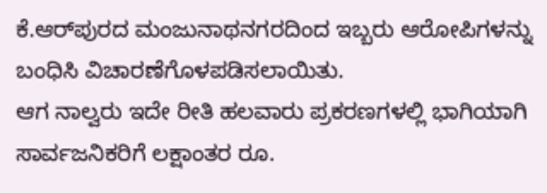ಕೆ.ಆರ್‌ಪುರದ ಮಂಜುನಾಥನಗರದಿಂದ ಇಬ್ಬರು ಆರೋಪಿಗಳನ್ನು ಬಂಧಿಸಿ ವಿಚಾರಣೆಗೊಳಪಡಿಸಲಾಯಿತು.
ಆಗ ನಾಲ್ವರು ಇದೇ ರೀತಿ ಹಲವಾರು ಪ್ರಕರಣಗಳಲ್ಲಿ ಭಾಗಿಯಾಗಿ ಸಾರ್ವಜನಿಕರಿಗೆ ಲಕ್ಷಾಂತರ ರೂ.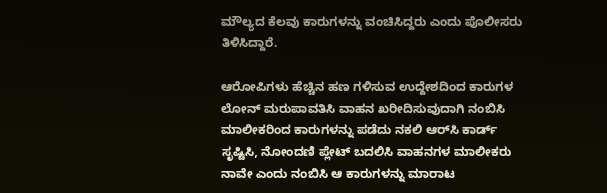ಮೌಲ್ಯದ ಕೆಲವು ಕಾರುಗಳನ್ನು ವಂಚಿಸಿದ್ದರು ಎಂದು ಪೊಲೀಸರು ತಿಳಿಸಿದ್ದಾರೆ.

ಆರೋಪಿಗಳು ಹೆಚ್ಚಿನ ಹಣ ಗಳಿಸುವ ಉದ್ದೇಶದಿಂದ ಕಾರುಗಳ ಲೋನ್‌ ಮರುಪಾವತಿಸಿ ವಾಹನ ಖರೀದಿಸುವುದಾಗಿ ನಂಬಿಸಿ ಮಾಲೀಕರಿಂದ ಕಾರುಗಳನ್ನು ಪಡೆದು ನಕಲಿ ಆರ್‌ಸಿ ಕಾರ್ಡ್‌ ಸೃಷ್ಟಿಸಿ, ನೋಂದಣಿ ಪ್ಲೇಟ್‌ ಬದಲಿಸಿ ವಾಹನಗಳ ಮಾಲೀಕರು ನಾವೇ ಎಂದು ನಂಬಿಸಿ ಆ ಕಾರುಗಳನ್ನು ಮಾರಾಟ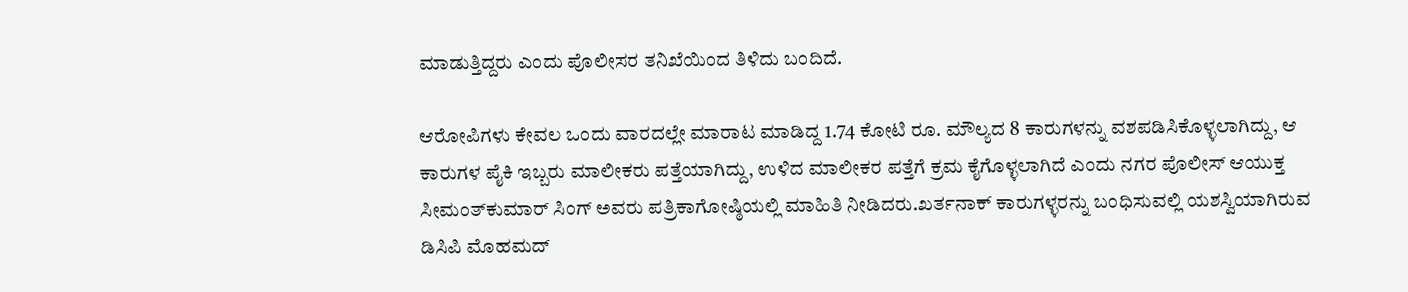ಮಾಡುತ್ತಿದ್ದರು ಎಂದು ಪೊಲೀಸರ ತನಿಖೆಯಿಂದ ತಿಳಿದು ಬಂದಿದೆ.

ಆರೋಪಿಗಳು ಕೇವಲ ಒಂದು ವಾರದಲ್ಲೇ ಮಾರಾಟ ಮಾಡಿದ್ದ 1.74 ಕೋಟಿ ರೂ. ಮೌಲ್ಯದ 8 ಕಾರುಗಳನ್ನು ವಶಪಡಿಸಿಕೊಳ್ಳಲಾಗಿದ್ದು, ಆ ಕಾರುಗಳ ಪೈಕಿ ಇಬ್ಬರು ಮಾಲೀಕರು ಪತ್ತೆಯಾಗಿದ್ದು, ಉಳಿದ ಮಾಲೀಕರ ಪತ್ತೆಗೆ ಕ್ರಮ ಕೈಗೊಳ್ಳಲಾಗಿದೆ ಎಂದು ನಗರ ಪೊಲೀಸ್‌‍ ಆಯುಕ್ತ ಸೀಮಂತ್‌ಕುಮಾರ್‌ ಸಿಂಗ್‌ ಅವರು ಪತ್ರಿಕಾಗೋಷ್ಠಿಯಲ್ಲಿ ಮಾಹಿತಿ ನೀಡಿದರು.ಖರ್ತನಾಕ್‌ ಕಾರುಗಳ್ಳರನ್ನು ಬಂಧಿಸುವಲ್ಲಿ ಯಶಸ್ವಿಯಾಗಿರುವ ಡಿಸಿಪಿ ಮೊಹಮದ್‌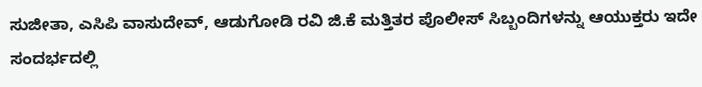ಸುಜೀತಾ, ಎಸಿಪಿ ವಾಸುದೇವ್‌, ಆಡುಗೋಡಿ ರವಿ ಜಿ.ಕೆ ಮತ್ತಿತರ ಪೊಲೀಸ್‌‍ ಸಿಬ್ಬಂದಿಗಳನ್ನು ಆಯುಕ್ತರು ಇದೇ ಸಂದರ್ಭದಲ್ಲಿ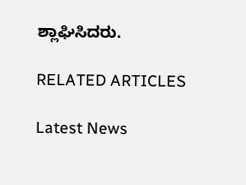ಶ್ಲಾಘಿಸಿದರು.

RELATED ARTICLES

Latest News